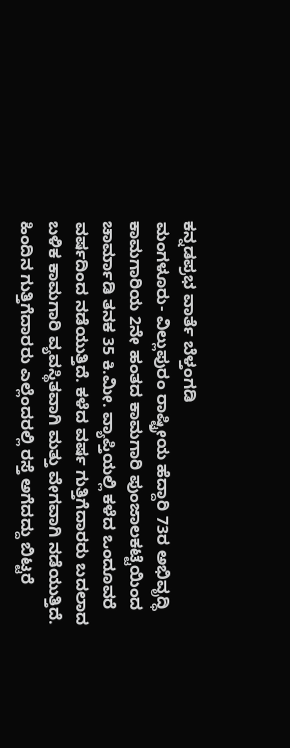ಕನ್ನಡಪ್ರಭ ವಾರ್ತೆ ಬೆಳ್ತಂಗಡಿ
ಮಂಗಳೂರು- ವಿಲ್ಲುಪುರಂ ರಾಷ್ಟ್ರೀಯ ಹೆದ್ದಾರಿ 73ರ ಅಭಿವೃದ್ಧಿ ಕಾಮಗಾರಿಯ 2ನೇ ಹಂತದ ಕಾಮಗಾರಿ ಪುಂಜಾಲಕಟ್ಟೆಯಿಂದ ಚಾರ್ಮಾಡಿ ತನಕ 35 ಕಿ.ಮೀ. ವ್ಯಾಪ್ತಿಯಲ್ಲಿ ಕಳೆದ ಒಂದೂವರೆ ವರ್ಷದಿಂದ ನಡೆಯುತ್ತಿದೆ. ಕಳೆದ ವರ್ಷ ಗುತ್ತಿಗೆದಾರರು ಬದಲಾದ ಬಳಿಕ ಕಾಮಗಾರಿ ವ್ಯವಸ್ಥಿತವಾಗಿ ಮತ್ತು ವೇಗವಾಗಿ ನಡೆಯುತ್ತಿದೆ. ಹಿಂದಿನ ಗುತ್ತಿಗೆದಾರರು ಎಲ್ಲೆಂದರಲ್ಲಿ ರಸ್ತೆ ಅಗೆದದ್ದು ಬಿಟ್ಟರೆ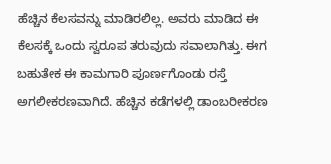ಹೆಚ್ಚಿನ ಕೆಲಸವನ್ನು ಮಾಡಿರಲಿಲ್ಲ. ಅವರು ಮಾಡಿದ ಈ ಕೆಲಸಕ್ಕೆ ಒಂದು ಸ್ವರೂಪ ತರುವುದು ಸವಾಲಾಗಿತ್ತು. ಈಗ ಬಹುತೇಕ ಈ ಕಾಮಗಾರಿ ಪೂರ್ಣಗೊಂಡು ರಸ್ತೆ ಅಗಲೀಕರಣವಾಗಿದೆ. ಹೆಚ್ಚಿನ ಕಡೆಗಳಲ್ಲಿ ಡಾಂಬರೀಕರಣ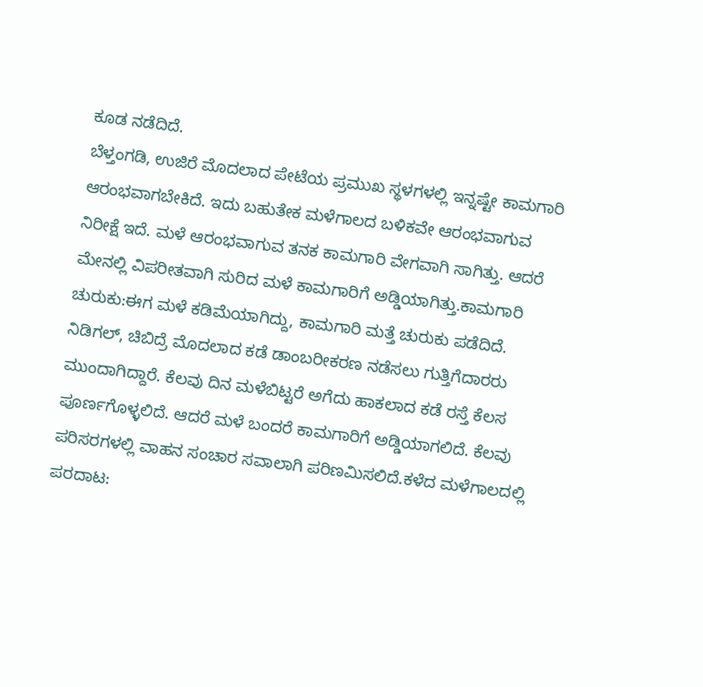ಕೂಡ ನಡೆದಿದೆ.
ಬೆಳ್ತಂಗಡಿ, ಉಜಿರೆ ಮೊದಲಾದ ಪೇಟೆಯ ಪ್ರಮುಖ ಸ್ಥಳಗಳಲ್ಲಿ ಇನ್ನಷ್ಟೇ ಕಾಮಗಾರಿ ಆರಂಭವಾಗಬೇಕಿದೆ. ಇದು ಬಹುತೇಕ ಮಳೆಗಾಲದ ಬಳಿಕವೇ ಆರಂಭವಾಗುವ ನಿರೀಕ್ಷೆ ಇದೆ. ಮಳೆ ಆರಂಭವಾಗುವ ತನಕ ಕಾಮಗಾರಿ ವೇಗವಾಗಿ ಸಾಗಿತ್ತು. ಆದರೆ ಮೇನಲ್ಲಿ ವಿಪರೀತವಾಗಿ ಸುರಿದ ಮಳೆ ಕಾಮಗಾರಿಗೆ ಅಡ್ಡಿಯಾಗಿತ್ತು.ಕಾಮಗಾರಿ ಚುರುಕು:ಈಗ ಮಳೆ ಕಡಿಮೆಯಾಗಿದ್ದು, ಕಾಮಗಾರಿ ಮತ್ತೆ ಚುರುಕು ಪಡೆದಿದೆ. ನಿಡಿಗಲ್, ಚಿಬಿದ್ರೆ ಮೊದಲಾದ ಕಡೆ ಡಾಂಬರೀಕರಣ ನಡೆಸಲು ಗುತ್ತಿಗೆದಾರರು ಮುಂದಾಗಿದ್ದಾರೆ. ಕೆಲವು ದಿನ ಮಳೆಬಿಟ್ಟರೆ ಅಗೆದು ಹಾಕಲಾದ ಕಡೆ ರಸ್ತೆ ಕೆಲಸ ಪೂರ್ಣಗೊಳ್ಳಲಿದೆ. ಆದರೆ ಮಳೆ ಬಂದರೆ ಕಾಮಗಾರಿಗೆ ಅಡ್ಡಿಯಾಗಲಿದೆ. ಕೆಲವು ಪರಿಸರಗಳಲ್ಲಿ ವಾಹನ ಸಂಚಾರ ಸವಾಲಾಗಿ ಪರಿಣಮಿಸಲಿದೆ.ಕಳೆದ ಮಳೆಗಾಲದಲ್ಲಿ ಪರದಾಟ: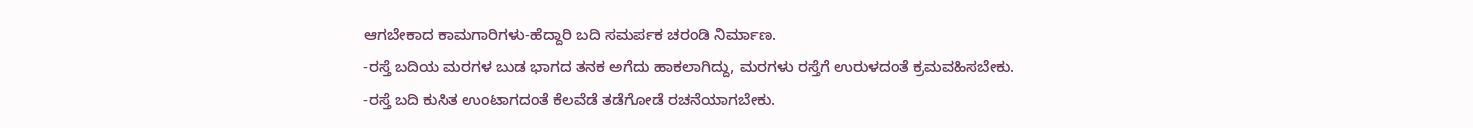ಆಗಬೇಕಾದ ಕಾಮಗಾರಿಗಳು-ಹೆದ್ದಾರಿ ಬದಿ ಸಮರ್ಪಕ ಚರಂಡಿ ನಿರ್ಮಾಣ.
-ರಸ್ತೆ ಬದಿಯ ಮರಗಳ ಬುಡ ಭಾಗದ ತನಕ ಅಗೆದು ಹಾಕಲಾಗಿದ್ದು, ಮರಗಳು ರಸ್ತೆಗೆ ಉರುಳದಂತೆ ಕ್ರಮವಹಿಸಬೇಕು.
-ರಸ್ತೆ ಬದಿ ಕುಸಿತ ಉಂಟಾಗದಂತೆ ಕೆಲವೆಡೆ ತಡೆಗೋಡೆ ರಚನೆಯಾಗಬೇಕು.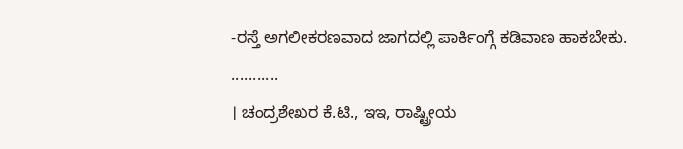-ರಸ್ತೆ ಅಗಲೀಕರಣವಾದ ಜಾಗದಲ್ಲಿ ಪಾರ್ಕಿಂಗ್ಗೆ ಕಡಿವಾಣ ಹಾಕಬೇಕು.
...........
। ಚಂದ್ರಶೇಖರ ಕೆ.ಟಿ., ಇಇ, ರಾಷ್ಟ್ರೀಯ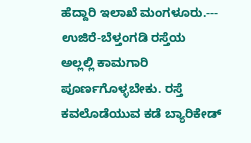ಹೆದ್ದಾರಿ ಇಲಾಖೆ ಮಂಗಳೂರು.---
ಉಜಿರೆ-ಬೆಳ್ತಂಗಡಿ ರಸ್ತೆಯ ಅಲ್ಲಲ್ಲಿ ಕಾಮಗಾರಿ ಪೂರ್ಣಗೊಳ್ಳಬೇಕು. ರಸ್ತೆ ಕವಲೊಡೆಯುವ ಕಡೆ ಬ್ಯಾರಿಕೇಡ್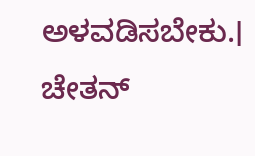ಅಳವಡಿಸಬೇಕು.। ಚೇತನ್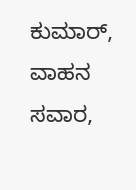ಕುಮಾರ್, ವಾಹನ ಸವಾರ,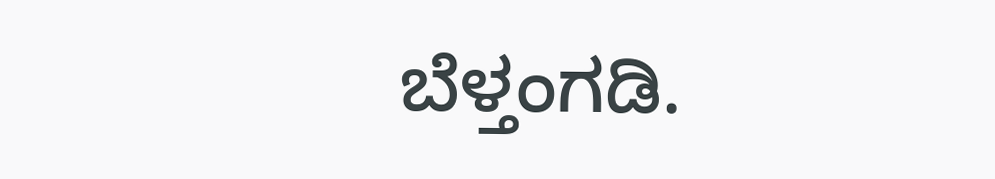ಬೆಳ್ತಂಗಡಿ.